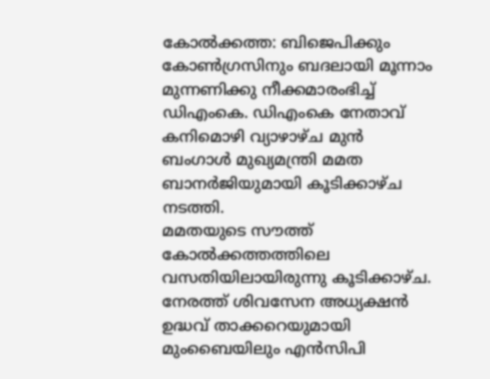കോൽക്കത്ത: ബിജെപിക്കും കോൺഗ്രസിനും ബദലായി മൂന്നാം മുന്നണിക്കു നീക്കമാരംഭിച്ച് ഡിഎംകെ. ഡിഎംകെ നേതാവ് കനിമൊഴി വ്യാഴാഴ്ച മുൻ ബംഗാൾ മുഖ്യമന്ത്രി മമത ബാനർജിയുമായി കൂടിക്കാഴ്ച നടത്തി.
മമതയുടെ സൗത്ത് കോൽക്കത്തത്തിലെ വസതിയിലായിരുന്നു കൂടിക്കാഴ്ച. നേരത്ത് ശിവസേന അധ്യക്ഷൻ ഉദ്ധവ് താക്കറെയുമായി മുംബൈയിലും എൻസിപി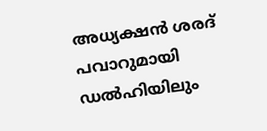അധ്യക്ഷൻ ശരദ് പവാറുമായി ഡൽഹിയിലും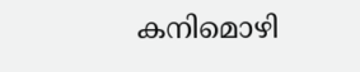കനിമൊഴി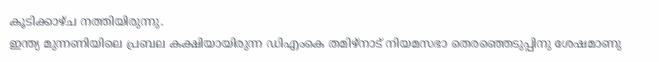കൂടിക്കാഴ്ച നത്തിയിരുന്നു.
ഇന്ത്യ മുന്നണിയിലെ പ്രബല കക്ഷിയായിരുന്ന ഡിഎംകെ തമിഴ്നാട് നിയമസഭാ തെരഞ്ഞെടുപ്പിനു ശേഷമാണു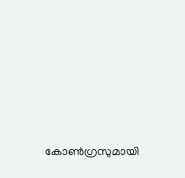കോൺഗ്രസുമായി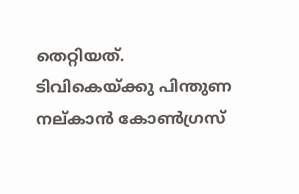തെറ്റിയത്.
ടിവികെയ്ക്കു പിന്തുണ നല്കാൻ കോൺഗ്രസ്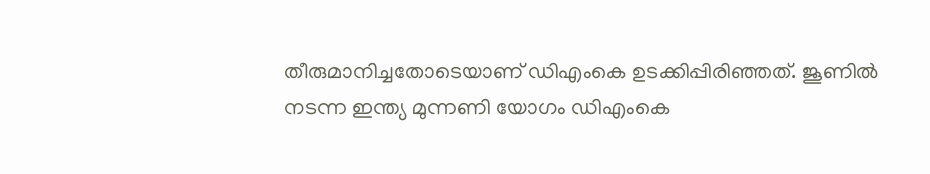തീരുമാനിച്ചതോടെയാണ് ഡിഎംകെ ഉടക്കിപ്പിരിഞ്ഞത്. ജൂണിൽ നടന്ന ഇന്ത്യ മുന്നണി യോഗം ഡിഎംകെ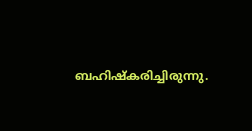ബഹിഷ്കരിച്ചിരുന്നു.